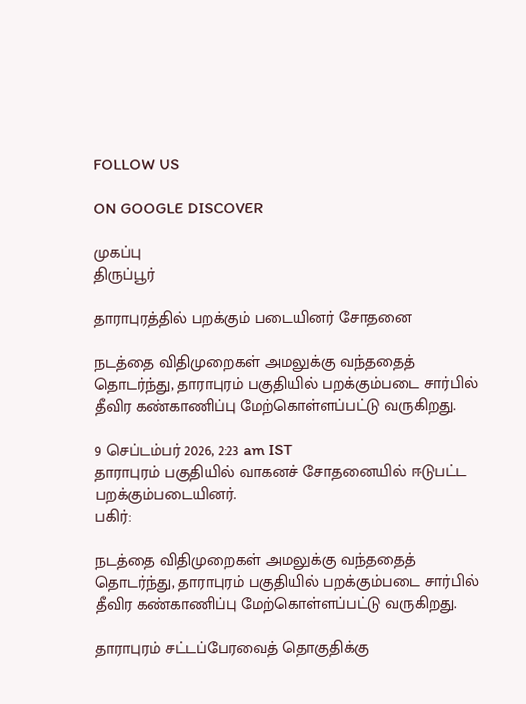FOLLOW US

ON GOOGLE DISCOVER

முகப்பு
திருப்பூர்

தாராபுரத்தில் பறக்கும் படையினர் சோதனை

நடத்தை விதிமுறைகள் அமலுக்கு வந்ததைத் தொடர்ந்து, தாராபுரம் பகுதியில் பறக்கும்படை சார்பில் தீவிர கண்காணிப்பு மேற்கொள்ளப்பட்டு வருகிறது.

9 செப்டம்பர் 2026, 2:23 am IST
தாராபுரம் பகுதியில் வாகனச் சோதனையில் ஈடுபட்ட பறக்கும்படையினர்.
பகிர்:

நடத்தை விதிமுறைகள் அமலுக்கு வந்ததைத் தொடர்ந்து, தாராபுரம் பகுதியில் பறக்கும்படை சார்பில் தீவிர கண்காணிப்பு மேற்கொள்ளப்பட்டு வருகிறது.

தாராபுரம் சட்டப்பேரவைத் தொகுதிக்கு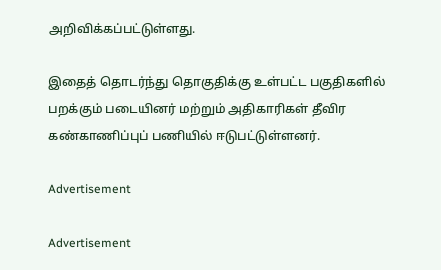அறிவிக்கப்பட்டுள்ளது.

இதைத் தொடர்ந்து தொகுதிக்கு உள்பட்ட பகுதிகளில் பறக்கும் படையினர் மற்றும் அதிகாரிகள் தீவிர கண்காணிப்புப் பணியில் ஈடுபட்டுள்ளனர்.

Advertisement

Advertisement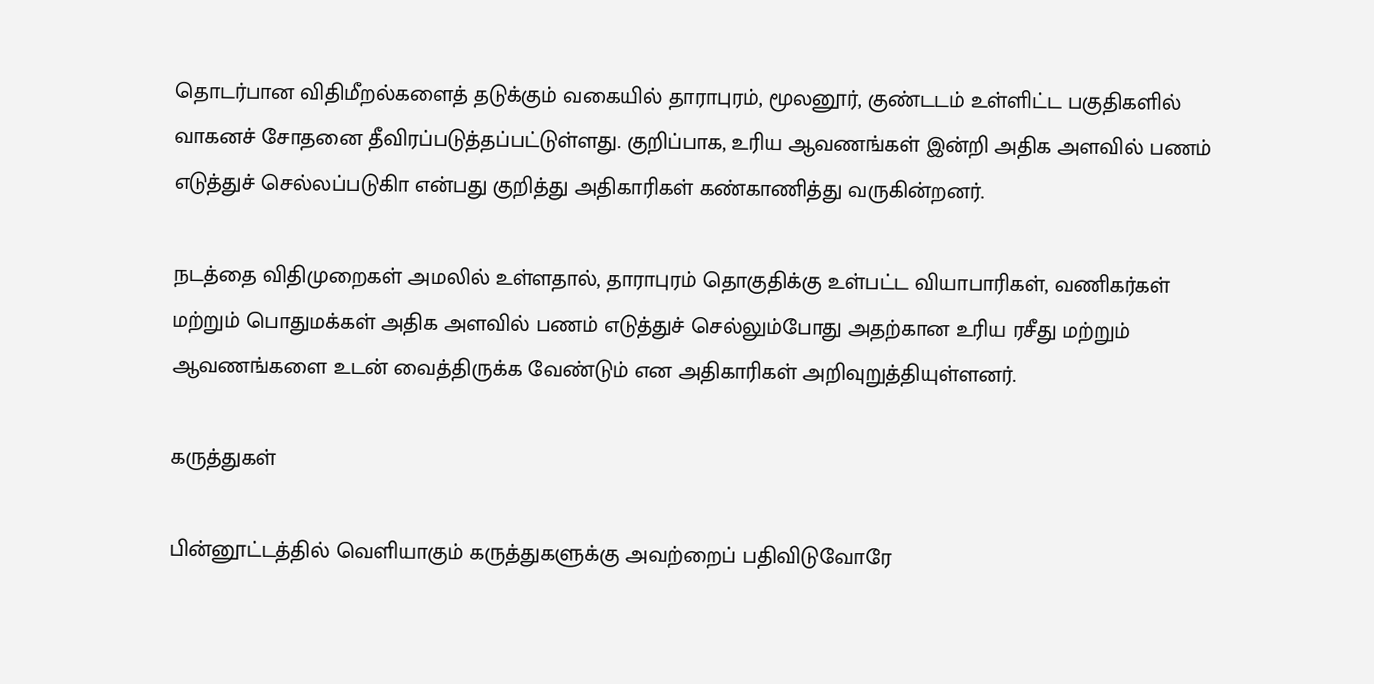தொடர்பான விதிமீறல்களைத் தடுக்கும் வகையில் தாராபுரம், மூலனூர், குண்டடம் உள்ளிட்ட பகுதிகளில் வாகனச் சோதனை தீவிரப்படுத்தப்பட்டுள்ளது. குறிப்பாக, உரிய ஆவணங்கள் இன்றி அதிக அளவில் பணம் எடுத்துச் செல்லப்படுகிா என்பது குறித்து அதிகாரிகள் கண்காணித்து வருகின்றனர்.

நடத்தை விதிமுறைகள் அமலில் உள்ளதால், தாராபுரம் தொகுதிக்கு உள்பட்ட வியாபாரிகள், வணிகர்கள் மற்றும் பொதுமக்கள் அதிக அளவில் பணம் எடுத்துச் செல்லும்போது அதற்கான உரிய ரசீது மற்றும் ஆவணங்களை உடன் வைத்திருக்க வேண்டும் என அதிகாரிகள் அறிவுறுத்தியுள்ளனர்.

கருத்துகள்

பின்னூட்டத்தில் வெளியாகும் கருத்துகளுக்கு அவற்றைப் பதிவிடுவோரே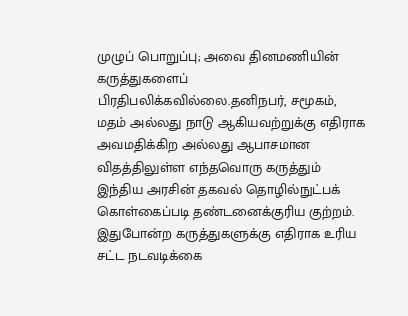முழுப் பொறுப்பு; அவை தினமணியின் கருத்துகளைப் பிரதிபலிக்கவில்லை.தனிநபர், சமூகம், மதம் அல்லது நாடு ஆகியவற்றுக்கு எதிராக அவமதிக்கிற அல்லது ஆபாசமான விதத்திலுள்ள எந்தவொரு கருத்தும் இந்திய அரசின் தகவல் தொழில்நுட்பக் கொள்கைப்படி தண்டனைக்குரிய குற்றம். இதுபோன்ற கருத்துகளுக்கு எதிராக உரிய சட்ட நடவடிக்கை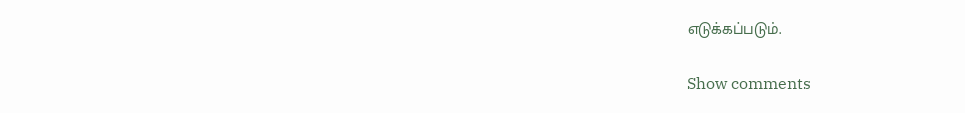எடுக்கப்படும்.

Show comments